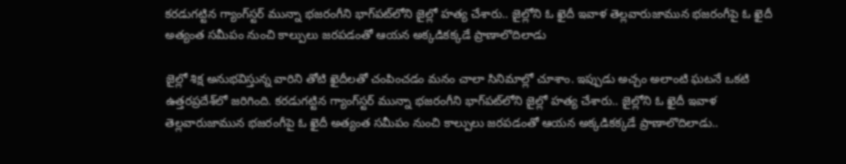కరడుగట్టిన గ్యాంగ్‌స్టర్‌ మున్నా భజరంగీని భాగ్‌పట్‌లోని జైల్లో హత్య చేశారు.. జైల్లోని ఓ ఖైదీ ఇవాళ తెల్లవారుజామున భజరంగీపై ఓ ఖైదీ అత్యంత సమీపం నుంచి కాల్పులు జరపడంతో ఆయన అక్కడికక్కడే ప్రాణాలొదిలాడు

జైల్లో శిక్ష అనుభవిస్తున్న వారిని తోటి ఖైదీలతో చంపించడం మనం చాలా సినిమాల్లో చూశాం. ఇప్పుడు అచ్చం అలాంటి ఘటనే ఒకటి ఉత్తరప్రదేశ్‌లో జరిగింది. కరడుగట్టిన గ్యాంగ్‌స్టర్‌ మున్నా భజరంగీని భాగ్‌పట్‌లోని జైల్లో హత్య చేశారు.. జైల్లోని ఓ ఖైదీ ఇవాళ తెల్లవారుజామున భజరంగీపై ఓ ఖైదీ అత్యంత సమీపం నుంచి కాల్పులు జరపడంతో ఆయన అక్కడికక్కడే ప్రాణాలొదిలాడు..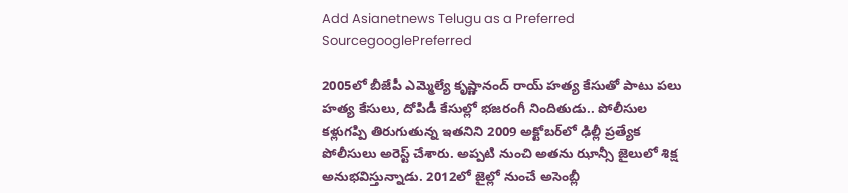Add Asianetnews Telugu as a Preferred SourcegooglePreferred

2005లో బీజేపీ ఎమ్మెల్యే కృష్ణానంద్ రాయ్ హత్య కేసుతో పాటు పలు హత్య కేసులు, దోపిడీ కేసుల్లో భజరంగీ నిందితుడు.. పోలీసుల కళ్లుగప్పి తిరుగుతున్న ఇతనిని 2009 అక్టోబర్‌లో ఢిల్లీ ప్రత్యేక పోలీసులు అరెస్ట్ చేశారు. అప్పటి నుంచి అతను ఝాన్సీ జైలులో శిక్ష అనుభవిస్తున్నాడు. 2012లో జైల్లో నుంచే అసెంబ్లీ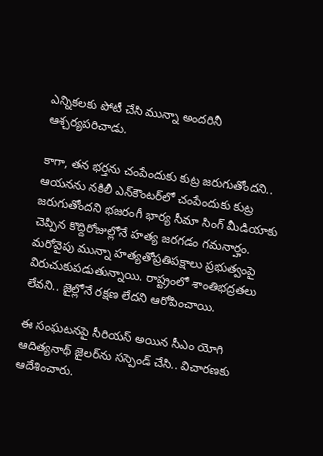ఎన్నికలకు పోటీ చేసి మున్నా అందరినీ ఆశ్చర్యపరిచాడు.

కాగా, తన భర్తను చంపేందుకు కుట్ర జరుగుతోందని.. ఆయనను నకిలీ ఎన్‌కౌంటర్‌లో చంపేందుకు కుట్ర జరుగుతోందని భజరంగీ భార్య సీమా సింగ్ మీడియాకు చెప్పిన కొద్దిరోజుల్లోనే హత్య జరగడం గమనార్హం. మరోవైపు మున్నా హత్యతోప్రతిపక్షాలు ప్రభుత్వంపై విరుచుకుపడుతున్నాయి. రాష్ట్రంలో శాంతిభద్రతలు లేవని.. జైల్లోనే రక్షణ లేదని ఆరోపించాయి.

ఈ సంఘటనపై సీరియస్ అయిన సీఎం యోగి ఆదిత్యనాథ్ జైలర్‌ను సస్పెండ్ చేసి.. విచారణకు ఆదేశించారు.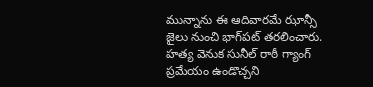మున్నాను ఈ ఆదివారమే ఝాన్సీ జైలు నుంచి భాగ్‌పట్‌ తరలించారు. హత్య వెనుక సునీల్ రాఠీ గ్యాంగ్ ప్రమేయం ఉండొచ్చని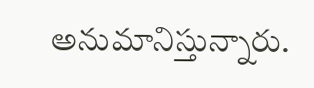అనుమానిస్తున్నారు.